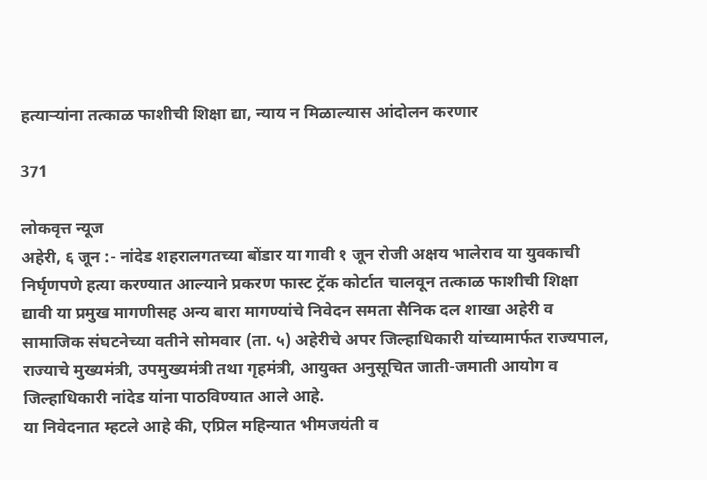हत्याऱ्यांना तत्काळ फाशीची शिक्षा द्या, न्याय न मिळाल्यास आंदोलन करणार

371

लोकवृत्त न्यूज
अहेरी, ६ जून :- नांदेड शहरालगतच्या बोंडार या गावी १ जून रोजी अक्षय भालेराव या युवकाची निर्घृणपणे हत्या करण्यात आल्याने प्रकरण फास्ट ट्रॅक कोर्टात चालवून तत्काळ फाशीची शिक्षा द्यावी या प्रमुख मागणीसह अन्य बारा मागण्यांचे निवेदन समता सैनिक दल शाखा अहेरी व सामाजिक संघटनेच्या वतीने सोमवार (ता. ५) अहेरीचे अपर जिल्हाधिकारी यांच्यामार्फत राज्यपाल, राज्याचे मुख्यमंत्री, उपमुख्यमंत्री तथा गृहमंत्री, आयुक्त अनुसूचित जाती-जमाती आयोग व जिल्हाधिकारी नांदेड यांना पाठविण्यात आले आहे.
या निवेदनात म्हटले आहे की, एप्रिल महिन्यात भीमजयंती व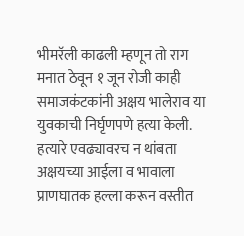भीमरॅली काढली म्हणून तो राग मनात ठेवून १ जून रोजी काही समाजकंटकांनी अक्षय भालेराव या युवकाची निर्घृणपणे हत्या केली. हत्यारे एवढ्यावरच न थांबता अक्षयच्या आईला व भावाला प्राणघातक हल्ला करून वस्तीत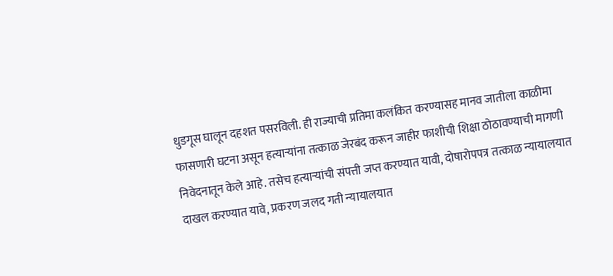धुडगूस घालून दहशत पसरविली. ही राज्याची प्रतिमा कलंकित करण्यासह मानव जातीला काळीमा फासणारी घटना असून हत्याऱ्यांना तत्काळ जेरबंद करून जाहीर फाशीची शिक्षा ठोठावण्याची मागणी निवेदनातून केले आहे. तसेच हत्याऱ्यांची संपत्ती जप्त करण्यात यावी, दोषारोपपत्र तत्काळ न्यायालयात दाखल करण्यात यावे, प्रकरण जलद गती न्यायालयात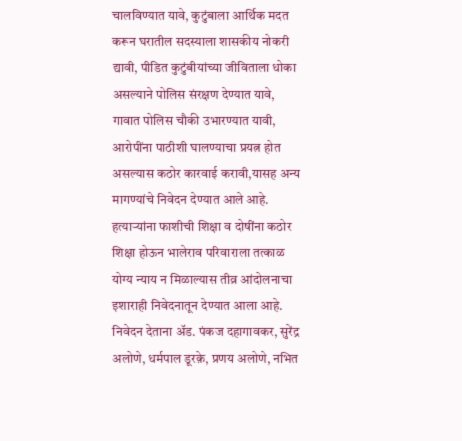चालविण्यात यावे, कुटुंबाला आर्थिक मदत करून घरातील सदस्याला शासकीय नोकरी द्यावी, पीडित कुटुंबीयांच्या जीविताला धोका असल्याने पोलिस संरक्षण देण्यात यावे, गावात पोलिस चौकी उभारण्यात यावी, आरोपींना पाठीशी घालण्याचा प्रयत्न होत असल्यास कठोर कारवाई करावी,यासह अन्य मागण्यांचे निवेदन देण्यात आले आहे. हत्याऱ्यांना फाशीची शिक्षा व दोषींना कठोर शिक्षा होऊन भालेराव परिवाराला तत्काळ योग्य न्याय न मिळाल्यास तीव्र आंदोलनाचा इशाराही निवेदनातून देण्यात आला आहे. निवेदन देताना अ‍ॅड. पंकज दहागावकर, सुरेंद्र अलोणे, धर्मपाल डूरक़े, प्रणय अलोणे, नभित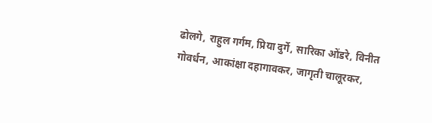ढोलगे, राहुल गर्गम, प्रिया दुर्गे, सारिका ओंडरे, विनीत गोवर्धन, आकांक्षा दहागावकर, जागृती चालूरकर,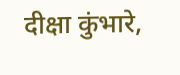दीक्षा कुंभारे,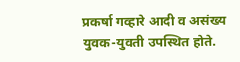प्रकर्षा गव्हारे आदी व असंख्य युवक-युवती उपस्थित होते.